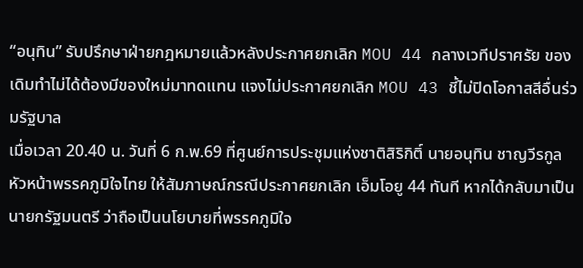“อนุทิน” รับปรึกษาฝ่ายกฎหมายแล้วหลังประกาศยกเลิก MOU 44 กลางเวทีปราศรัย ของเดิมทำไม่ได้ต้องมีของใหม่มาทดแทน แจงไม่ประกาศยกเลิก MOU 43 ชี้ไม่ปิดโอกาสสีอื่นร่วมรัฐบาล
เมื่อเวลา 20.40 น. วันที่ 6 ก.พ.69 ที่ศูนย์การประชุมแห่งชาติสิริกิติ์ นายอนุทิน ชาญวีรกูล หัวหน้าพรรคภูมิใจไทย ให้สัมภาษณ์กรณีประกาศยกเลิก เอ็มโอยู 44 ทันที หากได้กลับมาเป็นนายกรัฐมนตรี ว่าถือเป็นนโยบายที่พรรคภูมิใจ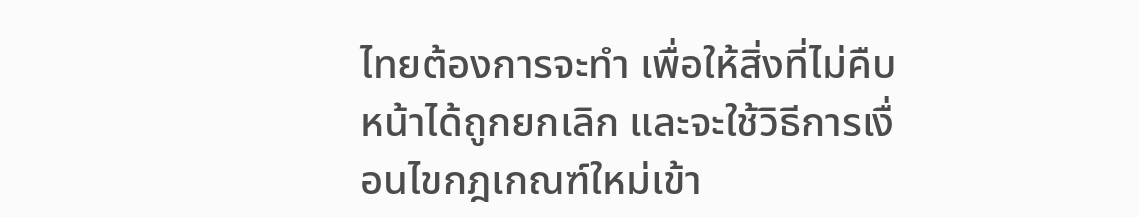ไทยต้องการจะทํา เพื่อให้สิ่งที่ไม่คืบหน้าได้ถูกยกเลิก และจะใช้วิธีการเงื่อนไขกฎเกณฑ์ใหม่เข้า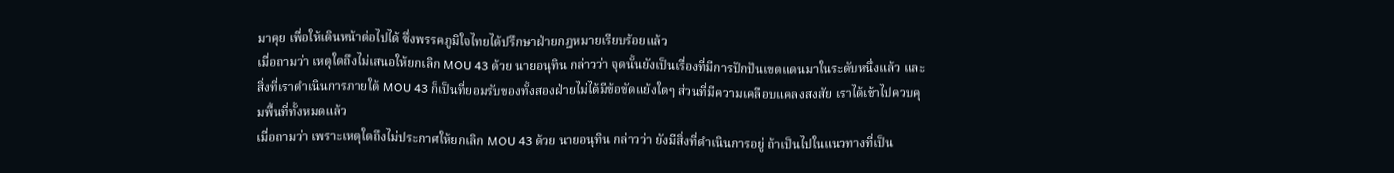มาคุย เพื่อให้เดินหน้าต่อไปได้ ซึ่งพรรคภูมิใจไทยได้ปรึกษาฝ่ายกฎหมายเรียบร้อยแล้ว
เมื่อถามว่า เหตุใดถึงไม่เสนอให้ยกเลิก MOU 43 ด้วย นายอนุทิน กล่าวว่า จุดนั้นยังเป็นเรื่องที่มีการปักปันเขตแดนมาในระดับหนึ่งแล้ว และสิ่งที่เราดำเนินการภายใต้ MOU 43 ก็เป็นที่ยอมรับของทั้งสองฝ่ายไม่ได้มีข้อขัดแย้งใดๆ ส่วนที่มีความเคลือบแคลงสงสัย เราได้เข้าไปควบคุมพื้นที่ทั้งหมดแล้ว
เมื่อถามว่า เพราะเหตุใดถึงไม่ประกาศให้ยกเลิก MOU 43 ด้วย นายอนุทิน กล่าวว่า ยังมีสิ่งที่ดำเนินการอยู่ ถ้าเป็นไปในแนวทางที่เป็น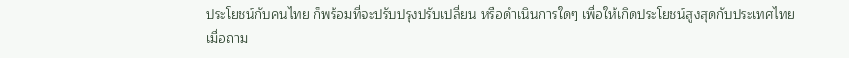ประโยชน์กับคนไทย ก็พร้อมที่จะปรับปรุงปรับเปลี่ยน หรือดำเนินการใดๆ เพื่อให้เกิดประโยชน์สูงสุดกับประเทศไทย
เมื่อถาม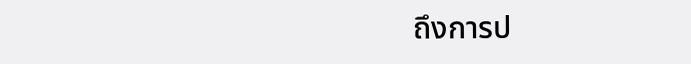ถึงการป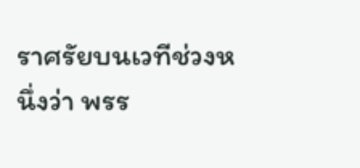ราศรัยบนเวทีช่วงหนึ่งว่า พรร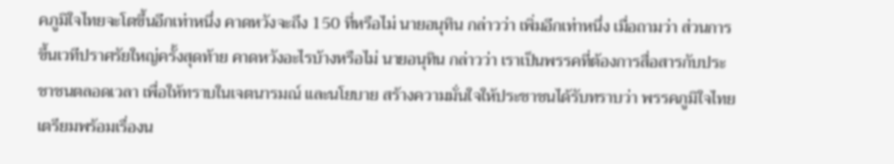คภูมิใจไทยจะโตขึ้นอีกเท่าหนึ่ง คาดหวังจะถึง 150 ที่หรือไม่ นายอนุทิน กล่าวว่า เพิ่มอีกเท่าหนึ่ง เมื่อถามว่า ส่วนการขึ้นเวทีปราศรัยใหญ่ครั้งสุดท้าย คาดหวังอะไรบ้างหรือไม่ นายอนุทิน กล่าวว่า เราเป็นพรรคที่ต้องการสื่อสารกับประชาชนตลอดเวลา เพื่อให้ทราบในเจตนารมณ์ และนโยบาย สร้างความมั่นใจให้ประชาชนได้รับทราบว่า พรรคภูมิใจไทยเตรียมพร้อมเรื่องน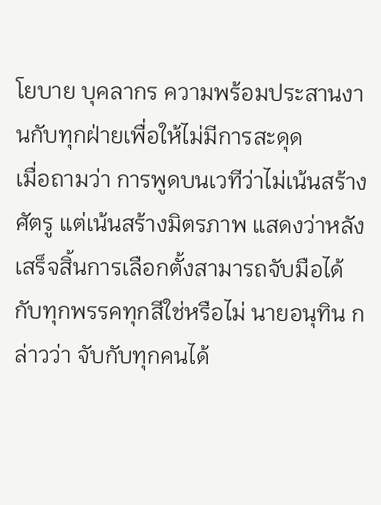โยบาย บุคลากร ความพร้อมประสานงานกับทุกฝ่ายเพื่อให้ไม่มีการสะดุด
เมื่อถามว่า การพูดบนเวทีว่าไม่เน้นสร้างศัตรู แต่เน้นสร้างมิตรภาพ แสดงว่าหลังเสร็จสิ้นการเลือกตั้งสามารถจับมือได้กับทุกพรรคทุกสีใช่หรือไม่ นายอนุทิน กล่าวว่า จับกับทุกคนได้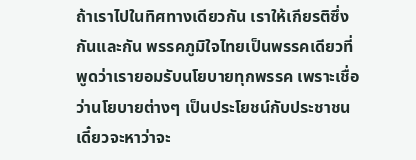ถ้าเราไปในทิศทางเดียวกัน เราให้เกียรติซึ่งกันและกัน พรรคภูมิใจไทยเป็นพรรคเดียวที่พูดว่าเรายอมรับนโยบายทุกพรรค เพราะเชื่อว่านโยบายต่างๆ เป็นประโยชน์กับประชาชน เดี๋ยวจะหาว่าจะ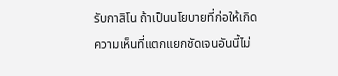รับกาสิโน ถ้าเป็นนโยบายที่ก่อให้เกิดความเห็นที่แตกแยกชัดเจนอันนี้ไม่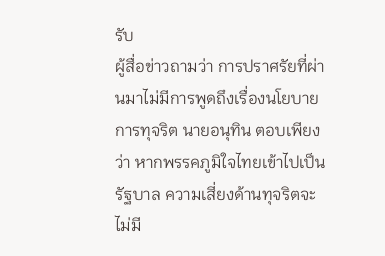รับ
ผู้สื่อข่าวถามว่า การปราศรัยที่ผ่านมาไม่มีการพูดถึงเรื่องนโยบายการทุจริต นายอนุทิน ตอบเพียงว่า หากพรรคภูมิใจไทยเข้าไปเป็นรัฐบาล ความเสี่ยงด้านทุจริตจะไม่มี